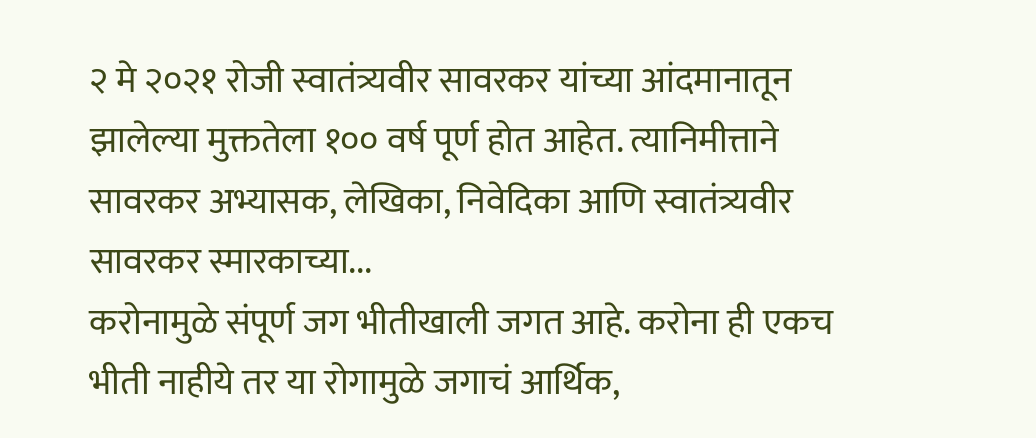२ मे २०२१ रोजी स्वातंत्र्यवीर सावरकर यांच्या आंदमानातून झालेल्या मुक्ततेला १०० वर्ष पूर्ण होत आहेत. त्यानिमीत्ताने सावरकर अभ्यासक, लेखिका, निवेदिका आणि स्वातंत्र्यवीर सावरकर स्मारकाच्या...
करोनामुळे संपूर्ण जग भीतीखाली जगत आहे. करोना ही एकच भीती नाहीये तर या रोगामुळे जगाचं आर्थिक,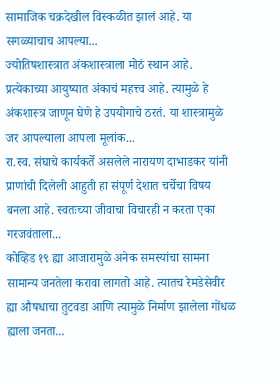सामाजिक चक्रदेखील विस्कळीत झालं आहे. या सगळ्याचाच आपल्या...
ज्योतिषशास्त्रात अंकशास्त्राला मोठं स्थान आहे. प्रत्येकाच्या आयुष्यात अंकाचं महत्त्व आहे. त्यामुळे हे अंकशास्त्र जाणून घेणे हे उपयोगाचे ठरतं. या शास्त्रामुळे जर आपल्याला आपला मूलांक...
रा.स्व. संघाचे कार्यकर्ते असलेले नारायण दाभाडकर यांनी प्राणांची दिलेली आहुती हा संपूर्ण देशात चर्चेचा विषय बनला आहे. स्वतःच्या जीवाचा विचारही न करता एका गरजवंताला...
कोव्हिड १९ ह्या आजारामुळे अनेक समस्यांचा सामना सामान्य जनतेला करावा लागतो आहे. त्यातच रेमडेसेवीर ह्या औषधाचा तुटवडा आणि त्यामुळे निर्माण झालेला गोंधळ ह्याला जनता...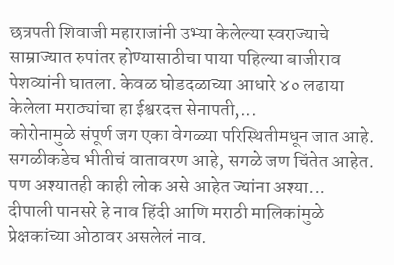छत्रपती शिवाजी महाराजांनी उभ्या केलेल्या स्वराज्याचे साम्राज्यात रुपांतर होण्यासाठीचा पाया पहिल्या बाजीराव पेशव्यांनी घातला. केवळ घोडदळाच्या आधारे ४० लढाया केलेला मराठ्यांचा हा ईश्वरदत्त सेनापती,...
कोरोनामुळे संपूर्ण जग एका वेगळ्या परिस्थितीमधून जात आहे. सगळीकडेच भीतीचं वातावरण आहे, सगळे जण चिंतेत आहेत. पण अश्यातही काही लोक असे आहेत ज्यांना अश्या...
दीपाली पानसरे हे नाव हिंदी आणि मराठी मालिकांमुळे प्रेक्षकांच्या ओठावर असलेलं नाव.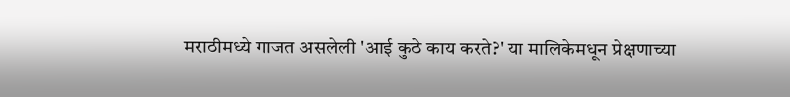मराठीमध्ये गाजत असलेली 'आई कुठे काय करते?' या मालिकेमधून प्रेक्षणाच्या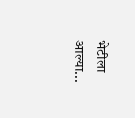भेटीला आल्या...